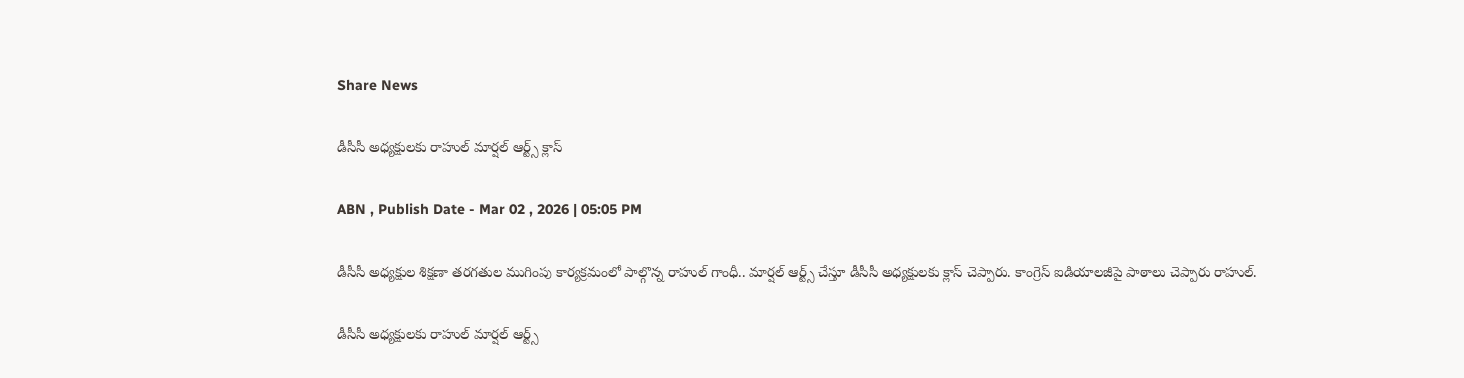Share News

డీసీసీ అధ్యక్షులకు రాహుల్ మార్షల్ ఆర్ట్స్ క్లాస్

ABN , Publish Date - Mar 02 , 2026 | 05:05 PM

డీసీసీ అధ్యక్షుల శిక్షణా తరగతుల ముగింపు కార్యక్రమంలో పాల్గొన్న రాహుల్ గాంధీ.. మార్షల్ ఆర్ట్స్ చేస్తూ డీసీసీ అధ్యక్షులకు క్లాస్ చెప్పారు. కాంగ్రెస్ ఐడియాలజీపై పాఠాలు చెప్పారు రాహుల్.

డీసీసీ అధ్యక్షులకు రాహుల్ మార్షల్ ఆర్ట్స్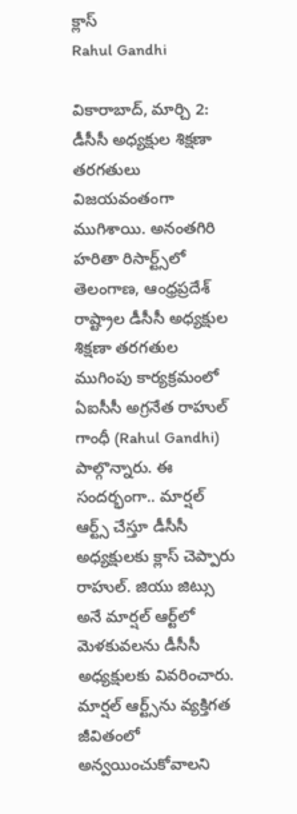క్లాస్
Rahul Gandhi

వికారాబాద్, మార్చి 2: డీసీసీ అధ్యక్షుల శిక్షణా తరగతులు విజయవంతంగా ముగిశాయి. అనంతగిరి హరితా రిసార్ట్స్‌లో తెలంగాణ, ఆంధ్రప్రదేశ్ రాష్ట్రాల డీసీసీ అధ్యక్షుల శిక్షణా తరగతుల ముగింపు కార్యక్రమంలో ఏఐసీసీ అగ్రనేత రాహుల్ గాంధీ (Rahul Gandhi) పాల్గొన్నారు. ఈ సందర్భంగా.. మార్షల్ ఆర్ట్స్ చేస్తూ డీసీసీ అధ్యక్షులకు క్లాస్ చెప్పారు రాహుల్. జియు జిట్సు అనే మార్షల్ ఆర్ట్‌లో మెళకువలను డీసీసీ అధ్యక్షులకు వివరించారు. మార్షల్ ఆర్ట్స్‌ను వ్యక్తిగత జీవితంలో అన్వయించుకోవాలని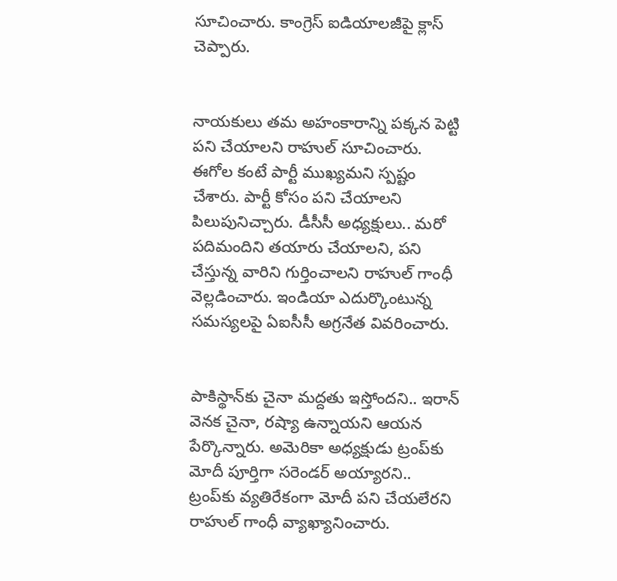సూచించారు. కాంగ్రెస్ ఐడియాలజీపై క్లాస్ చెప్పారు.


నాయకులు తమ అహంకారాన్ని పక్కన పెట్టి పని చేయాలని రాహుల్ సూచించారు. ఈగోల కంటే పార్టీ ముఖ్యమని స్పష్టం చేశారు. పార్టీ కోసం పని చేయాలని పిలుపునిచ్చారు. డీసీసీ అధ్యక్షులు.. మరో పదిమందిని తయారు చేయాలని, పని చేస్తున్న వారిని గుర్తించాలని రాహుల్ గాంధీ వెల్లడించారు. ఇండియా ఎదుర్కొంటున్న సమస్యలపై ఏఐసీసీ అగ్రనేత వివరించారు.


పాకిస్థాన్‌కు చైనా మద్దతు ఇస్తోందని.. ఇరాన్ వెనక చైనా, రష్యా ఉన్నాయని ఆయన పేర్కొన్నారు. అమెరికా అధ్యక్షుడు ట్రంప్‌కు మోదీ పూర్తిగా సరెండర్ అయ్యారని.. ట్రంప్‌కు వ్యతిరేకంగా మోదీ పని చేయలేరని రాహుల్ గాంధీ వ్యాఖ్యానించారు.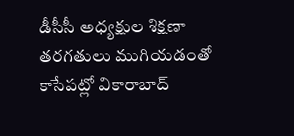డీసీసీ అధ్యక్షుల శిక్షణా తరగతులు ముగియడంతో కాసేపట్లో వికారాబాద్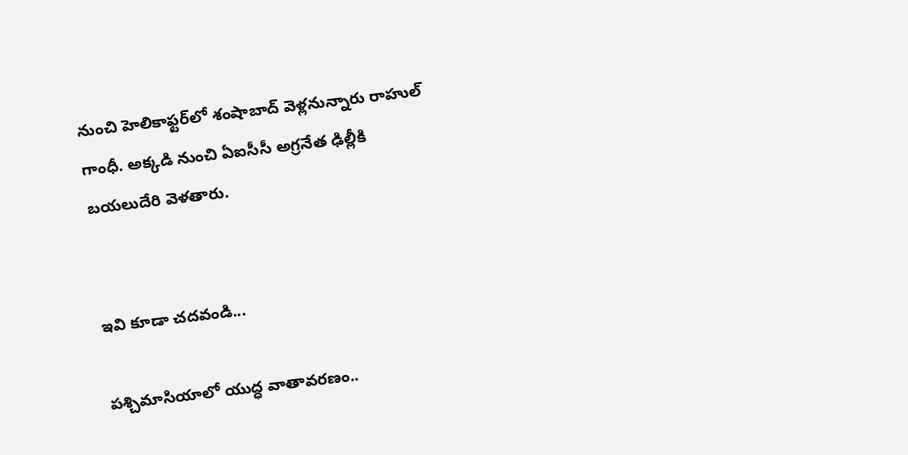నుంచి హెలికాఫ్టర్‌లో శంషాబాద్ వెళ్లనున్నారు రాహుల్ గాంధీ. అక్కడి నుంచి ఏఐసీసీ అగ్రనేత ఢిల్లీకి బయలుదేరి వెళతారు.


ఇవి కూడా చదవండి...

పశ్చిమాసియాలో యుద్ధ వాతావరణం..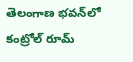తెలంగాణ భవన్‌లో కంట్రోల్ రూమ్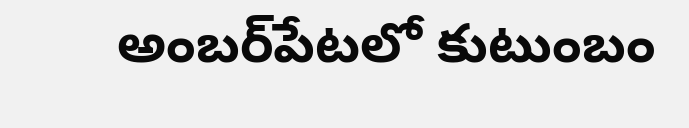అంబర్‌పేటలో కుటుంబం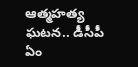ఆత్మహత్య ఘటన.. డీసీపీ ఏం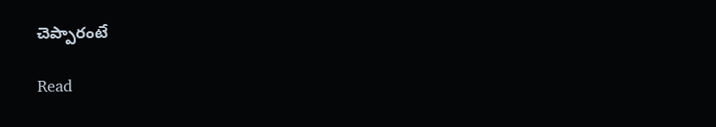చెప్పారంటే

Read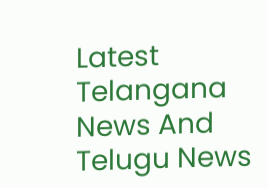Latest Telangana News And Telugu News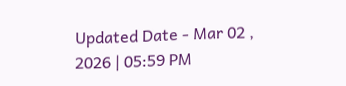Updated Date - Mar 02 , 2026 | 05:59 PM